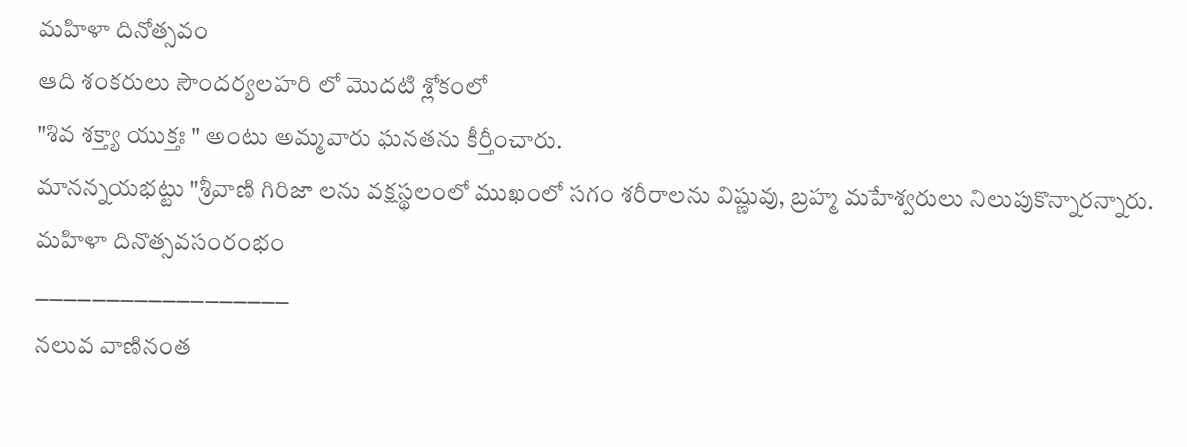మహిళా దినోత్సవం
ఆది శంకరులు సౌందర్యలహరి లో మొదటి శ్లోకంలో
"శివ శక్త్యా యుక్తః " అంటు అమ్మవారు ఘనతను కీర్తీంచారు.
మానన్నయభట్టు "శ్రీవాణి గిరిజా లను వక్షస్థలంలో ముఖంలో సగం శరీరాలను విష్ణువు, బ్రహ్మ మహేశ్వరులు నిలుపుకొన్నారన్నారు.
మహిళా దినొత్సవసంరంభం
౼౼౼౼౼౼౼౼౼౼౼౼౼౼౼౼౼౼
నలువ వాణినంత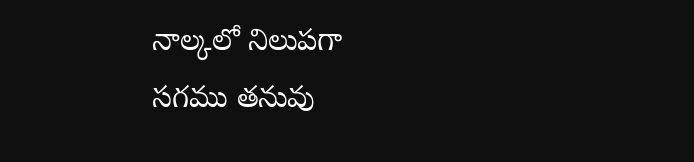నాల్కలో నిలుపగా
సగము తనువు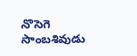నొసెగె సాంబశివుడు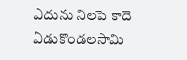ఎదును నిలపె కాదె ఏడుకొండలసామి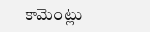కామెంట్లు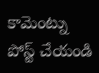కామెంట్ను పోస్ట్ చేయండి